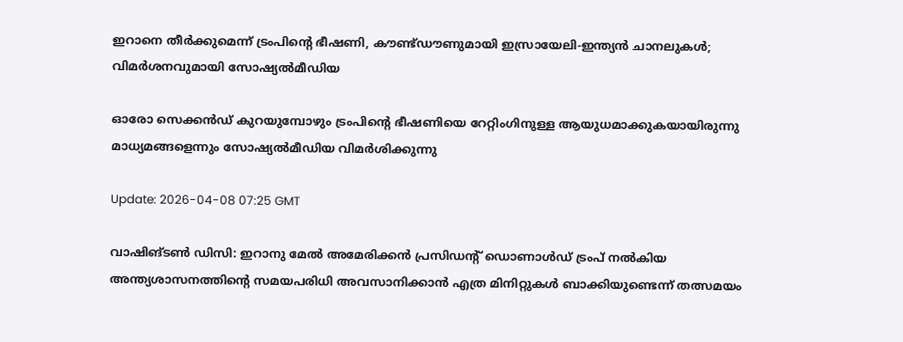ഇറാനെ തീർക്കുമെന്ന് ട്രംപിന്റെ ഭീഷണി, കൗണ്ട്ഡൗണുമായി ഇസ്രായേലി-ഇന്ത്യൻ ചാനലുകൾ; വിമർശനവുമായി സോഷ്യൽമീഡിയ

ഓരോ സെക്കൻഡ് കുറയുമ്പോഴും ട്രംപിന്റെ ഭീഷണിയെ റേറ്റിംഗിനുള്ള ആയുധമാക്കുകയായിരുന്നു മാധ്യമങ്ങളെന്നും സോഷ്യല്‍മീഡിയ വിമര്‍ശിക്കുന്നു

Update: 2026-04-08 07:25 GMT

വാഷിങ്ടണ്‍ ഡിസി: ഇറാനു മേൽ അമേരിക്കൻ പ്രസിഡന്റ് ഡൊണാൾഡ് ട്രംപ് നൽകിയ അന്ത്യശാസനത്തിന്റെ സമയപരിധി അവസാനിക്കാൻ എത്ര മിനിറ്റുകൾ ബാക്കിയുണ്ടെന്ന് തത്സമയം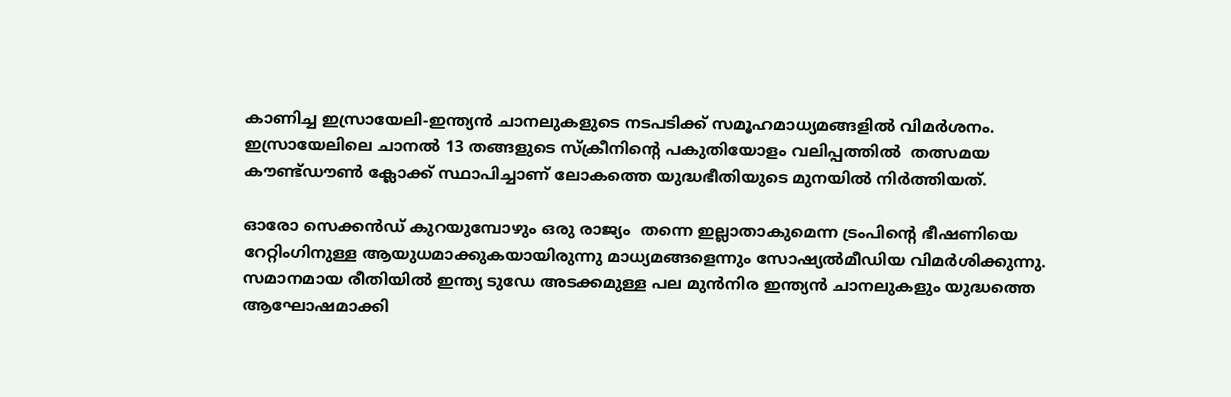കാണിച്ച ഇസ്രായേലി-ഇന്ത്യൻ ചാനലുകളുടെ നടപടിക്ക് സമൂഹമാധ്യമങ്ങളില്‍ വിമര്‍ശനം. ഇസ്രായേലിലെ ചാനൽ 13 തങ്ങളുടെ സ്ക്രീനിന്റെ പകുതിയോളം വലിപ്പത്തിൽ  തത്സമയ കൗണ്ട്ഡൗൺ ക്ലോക്ക് സ്ഥാപിച്ചാണ് ലോകത്തെ യുദ്ധഭീതിയുടെ മുനയിൽ നിർത്തിയത്.

ഓരോ സെക്കൻഡ് കുറയുമ്പോഴും ഒരു രാജ്യം  തന്നെ ഇല്ലാതാകുമെന്ന ട്രംപിന്റെ ഭീഷണിയെ റേറ്റിംഗിനുള്ള ആയുധമാക്കുകയായിരുന്നു മാധ്യമങ്ങളെന്നും സോഷ്യല്‍മീഡിയ വിമര്‍ശിക്കുന്നു. സമാനമായ രീതിയിൽ ഇന്ത്യ ടുഡേ അടക്കമുള്ള പല മുൻനിര ഇന്ത്യൻ ചാനലുകളും യുദ്ധത്തെ ആഘോഷമാക്കി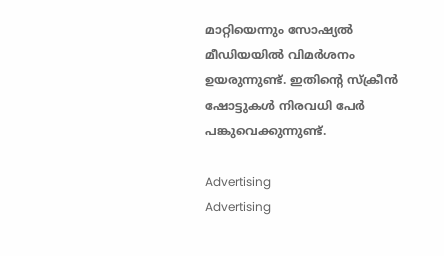മാറ്റിയെന്നും സോഷ്യല്‍ മീഡിയയില്‍ വിമര്‍ശനം ഉയരുന്നുണ്ട്. ഇതിന്‍റെ സ്ക്രീന്‍ ഷോട്ടുകള്‍ നിരവധി പേര്‍ പങ്കുവെക്കുന്നുണ്ട്.

Advertising
Advertising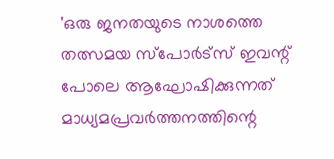'ഒരു ജനതയുടെ നാശത്തെ തത്സമയ സ്പോർട്സ് ഇവന്റ് പോലെ ആഘോഷിക്കുന്നത് മാധ്യമപ്രവർത്തനത്തിന്റെ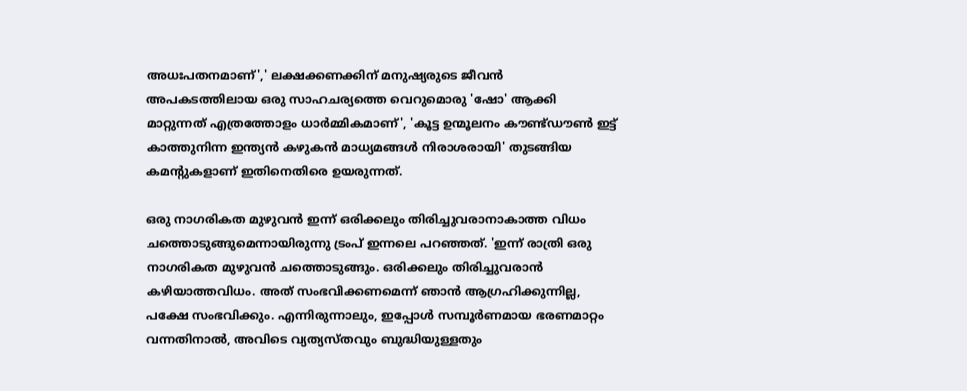അധഃപതനമാണ്',' ലക്ഷക്കണക്കിന് മനുഷ്യരുടെ ജീവൻ അപകടത്തിലായ ഒരു സാഹചര്യത്തെ വെറുമൊരു 'ഷോ' ആക്കി മാറ്റുന്നത് എത്രത്തോളം ധാർമ്മികമാണ്', 'കൂട്ട ഉന്മൂലനം കൗണ്ട്ഡൗൺ ഇട്ട് കാത്തുനിന്ന ഇന്ത്യൻ കഴുകൻ മാധ്യമങ്ങൾ നിരാശരായി' തുടങ്ങിയ കമന്‍റുകളാണ് ഇതിനെതിരെ ഉയരുന്നത്.

ഒരു നാഗരികത മുഴുവന്‍ ഇന്ന് ഒരിക്കലും തിരിച്ചുവരാനാകാത്ത വിധം ചത്തൊടുങ്ങുമെന്നായിരുന്നു ട്രംപ് ഇന്നലെ പറഞ്ഞത്. 'ഇന്ന് രാത്രി ഒരു നാഗരികത മുഴുവന്‍ ചത്തൊടുങ്ങും. ഒരിക്കലും തിരിച്ചുവരാന്‍ കഴിയാത്തവിധം. അത് സംഭവിക്കണമെന്ന് ഞാന്‍ ആഗ്രഹിക്കുന്നില്ല, പക്ഷേ സംഭവിക്കും. എന്നിരുന്നാലും, ഇപ്പോള്‍ സമ്പൂര്‍ണമായ ഭരണമാറ്റം വന്നതിനാല്‍, അവിടെ വ്യത്യസ്തവും ബുദ്ധിയുള്ളതും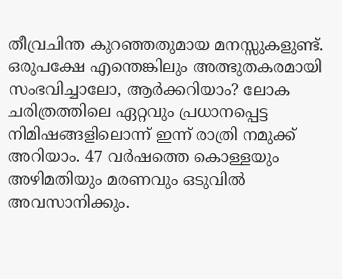തീവ്രചിന്ത കുറഞ്ഞതുമായ മനസ്സുകളുണ്ട്. ഒരുപക്ഷേ എന്തെങ്കിലും അത്ഭുതകരമായി സംഭവിച്ചാലോ, ആര്‍ക്കറിയാം? ലോക ചരിത്രത്തിലെ ഏറ്റവും പ്രധാനപ്പെട്ട നിമിഷങ്ങളിലൊന്ന് ഇന്ന് രാത്രി നമുക്ക് അറിയാം. 47 വര്‍ഷത്തെ കൊള്ളയും അഴിമതിയും മരണവും ഒടുവില്‍ അവസാനിക്കും.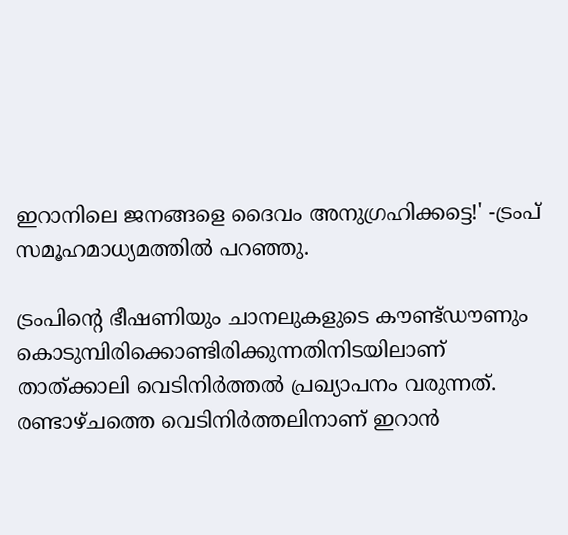ഇറാനിലെ ജനങ്ങളെ ദൈവം അനുഗ്രഹിക്കട്ടെ!' -ട്രംപ് സമൂഹമാധ്യമത്തില്‍ പറഞ്ഞു.

ട്രംപിന്റെ ഭീഷണിയും ചാനലുകളുടെ കൗണ്ട്ഡൗണും കൊടുമ്പിരിക്കൊണ്ടിരിക്കുന്നതിനിടയിലാണ് താത്ക്കാലി വെടിനിര്‍ത്തല്‍ പ്രഖ്യാപനം വരുന്നത്.  രണ്ടാഴ്ചത്തെ വെടിനിർത്തലിനാണ് ഇറാൻ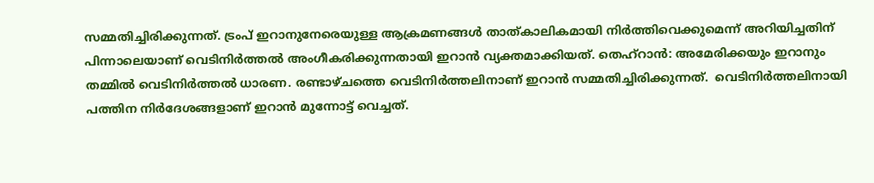സമ്മതിച്ചിരിക്കുന്നത്. ട്രംപ് ഇറാനുനേരെയുള്ള ആക്രമണങ്ങൾ താത്കാലികമായി നിർത്തിവെക്കുമെന്ന് അറിയിച്ചതിന് പിന്നാലെയാണ് വെടിനിർത്തൽ അംഗീകരിക്കുന്നതായി ഇറാൻ വ്യക്തമാക്കിയത്. തെഹ്റാൻ: അമേരിക്കയും ഇറാനും തമ്മിൽ വെടിനിർത്തൽ ധാരണ. രണ്ടാഴ്ചത്തെ വെടിനിർത്തലിനാണ് ഇറാൻ സമ്മതിച്ചിരിക്കുന്നത്.  വെടിനിര്‍ത്തലിനായി പത്തിന നിര്‍ദേശങ്ങളാണ് ഇറാന്‍ മുന്നോട്ട് വെച്ചത്.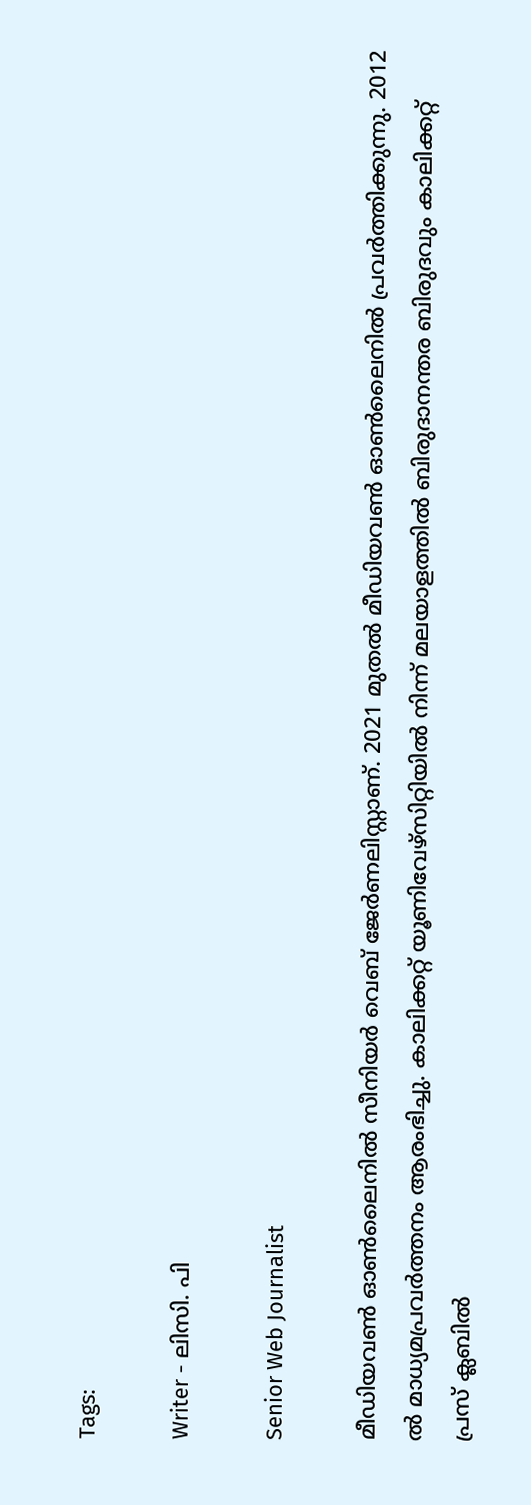Tags:

Writer - ലിസി. പി

Senior Web Journalist

മീഡിയവൺ ഓൺലൈനിൽ സീനിയർ വെബ് ജേർണലിസ്റ്റാണ്. 2021 മുതൽ മീഡിയവൺ ഓൺലൈനിൽ പ്രവർത്തിക്കുന്നു. 2012 ല്‍ മാധ്യമപ്രവര്‍ത്തനം ആരംഭിച്ചു. കാലിക്കറ്റ് യൂണിവേഴ്‌സിറ്റിയിൽ നിന്ന് മലയാളത്തിൽ ബിരുദാനന്തര ബിരുദവും കാലിക്കറ്റ് പ്രസ് ക്ലബിൽ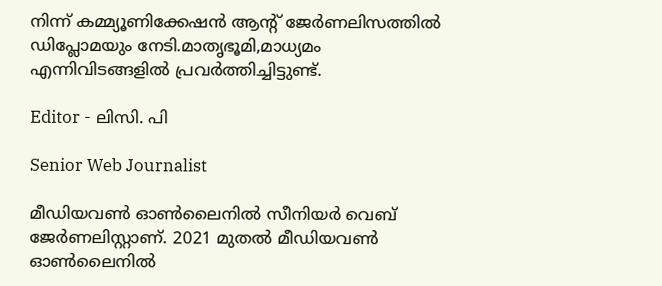നിന്ന് കമ്മ്യൂണിക്കേഷൻ ആന്റ് ജേർണലിസത്തിൽ ഡിപ്ലോമയും നേടി.മാതൃഭൂമി,മാധ്യമം എന്നിവിടങ്ങളിൽ പ്രവർത്തിച്ചിട്ടുണ്ട്.

Editor - ലിസി. പി

Senior Web Journalist

മീഡിയവൺ ഓൺലൈനിൽ സീനിയർ വെബ് ജേർണലിസ്റ്റാണ്. 2021 മുതൽ മീഡിയവൺ ഓൺലൈനിൽ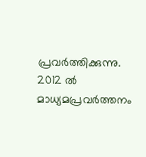പ്രവർത്തിക്കുന്നു. 2012 ല്‍ മാധ്യമപ്രവര്‍ത്തനം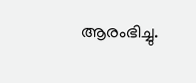ആരംഭിച്ചു.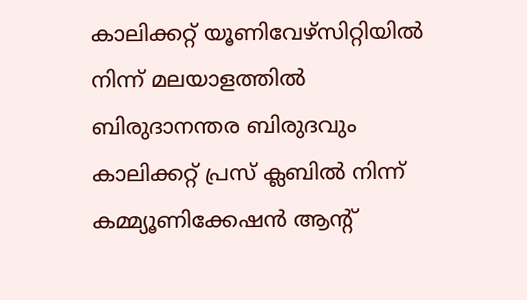കാലിക്കറ്റ് യൂണിവേഴ്‌സിറ്റിയിൽ നിന്ന് മലയാളത്തിൽ ബിരുദാനന്തര ബിരുദവും കാലിക്കറ്റ് പ്രസ് ക്ലബിൽ നിന്ന് കമ്മ്യൂണിക്കേഷൻ ആന്റ്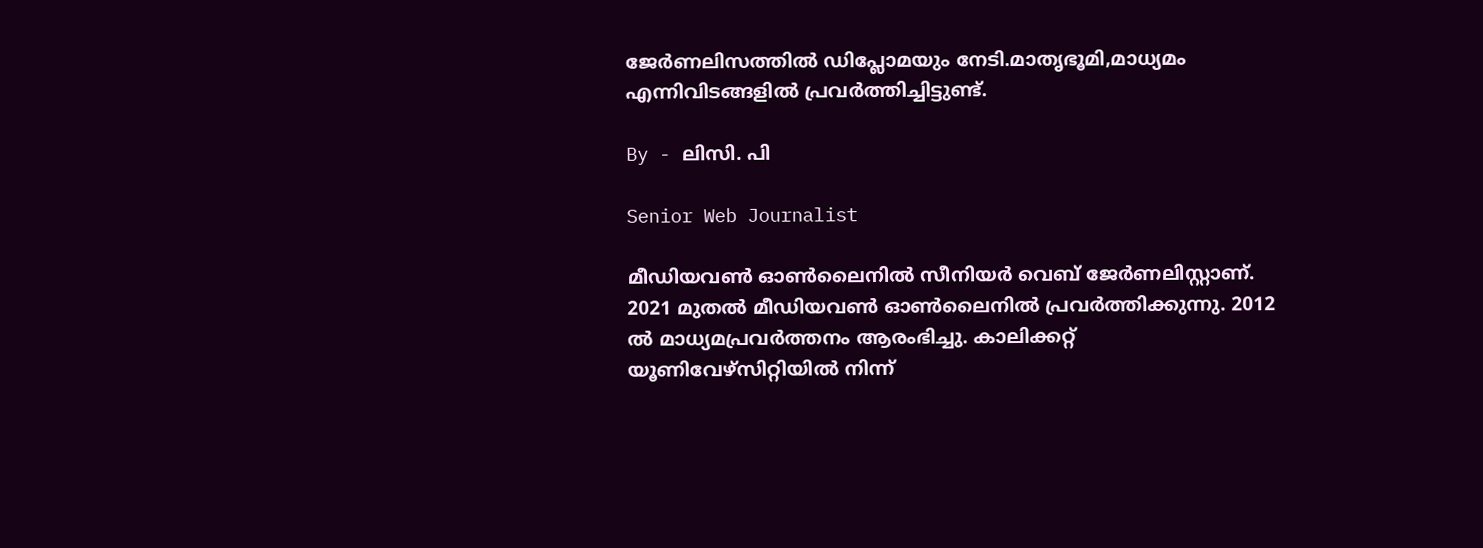ജേർണലിസത്തിൽ ഡിപ്ലോമയും നേടി.മാതൃഭൂമി,മാധ്യമം എന്നിവിടങ്ങളിൽ പ്രവർത്തിച്ചിട്ടുണ്ട്.

By - ലിസി. പി

Senior Web Journalist

മീഡിയവൺ ഓൺലൈനിൽ സീനിയർ വെബ് ജേർണലിസ്റ്റാണ്. 2021 മുതൽ മീഡിയവൺ ഓൺലൈനിൽ പ്രവർത്തിക്കുന്നു. 2012 ല്‍ മാധ്യമപ്രവര്‍ത്തനം ആരംഭിച്ചു. കാലിക്കറ്റ് യൂണിവേഴ്‌സിറ്റിയിൽ നിന്ന്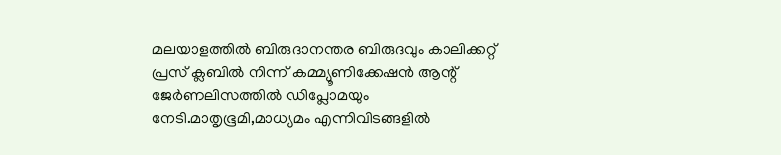മലയാളത്തിൽ ബിരുദാനന്തര ബിരുദവും കാലിക്കറ്റ് പ്രസ് ക്ലബിൽ നിന്ന് കമ്മ്യൂണിക്കേഷൻ ആന്റ് ജേർണലിസത്തിൽ ഡിപ്ലോമയും നേടി.മാതൃഭൂമി,മാധ്യമം എന്നിവിടങ്ങളിൽ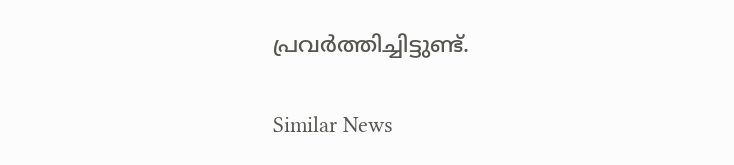പ്രവർത്തിച്ചിട്ടുണ്ട്.

Similar News